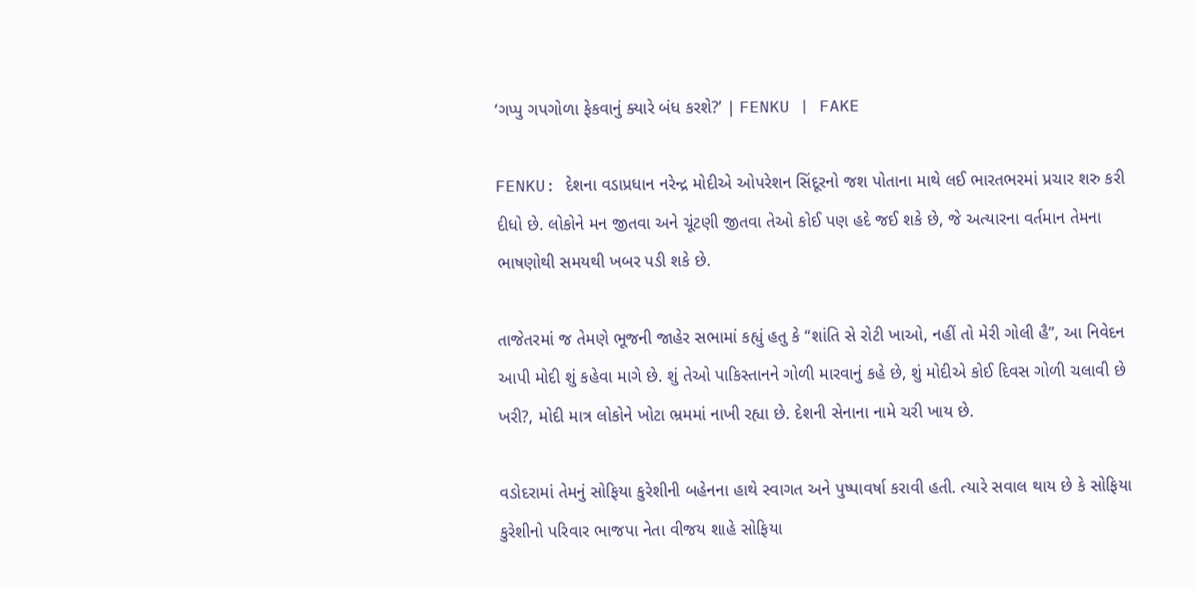‘ગપ્પુ ગપગોળા ફેકવાનું ક્યારે બંધ કરશે?’ | FENKU | FAKE

FENKU: દેશના વડાપ્રધાન નરેન્દ્ર મોદીએ ઓપરેશન સિંદૂરનો જશ પોતાના માથે લઈ ભારતભરમાં પ્રચાર શરુ કરી દીધો છે. લોકોને મન જીતવા અને ચૂંટણી જીતવા તેઓ કોઈ પણ હદે જઈ શકે છે, જે અત્યારના વર્તમાન તેમના ભાષણોથી સમયથી ખબર પડી શકે છે.

તાજેતરમાં જ તેમણે ભૂજની જાહેર સભામાં કહ્યું હતુ કે “શાંતિ સે રોટી ખાઓ, નહીં તો મેરી ગોલી હૈ”, આ નિવેદન આપી મોદી શું કહેવા માગે છે. શું તેઓ પાકિસ્તાનને ગોળી મારવાનું કહે છે, શું મોદીએ કોઈ દિવસ ગોળી ચલાવી છે ખરી?, મોદી માત્ર લોકોને ખોટા ભ્રમમાં નાખી રહ્યા છે. દેશની સેનાના નામે ચરી ખાય છે.

વડોદરામાં તેમનું સોફિયા કુરેશીની બહેનના હાથે સ્વાગત અને પુષ્પાવર્ષા કરાવી હતી. ત્યારે સવાલ થાય છે કે સોફિયા કુરેશીનો પરિવાર ભાજપા નેતા વીજય શાહે સોફિયા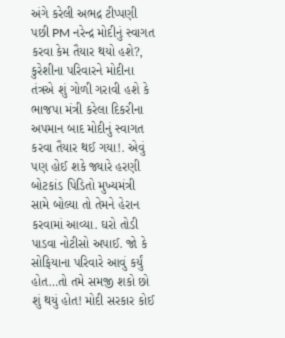અંગે કરેલી અભદ્ર ટીપ્પણી પછી PM નરેન્દ્ર મોદીનું સ્વાગત કરવા કેમ તૈયાર થયો હશે?, કુરેશીના પરિવારને મોદીના તંત્રએ શું ગોળી ગરાવી હશે કે ભાજપા મંત્રી કરેલા દિકરીના અપમાન બાદ મોદીનું સ્વાગત કરવા તૈયાર થઈ ગયા!. એવું પણ હોઈ શકે જ્યારે હરણી બોટકાંડ પિડિતો મુખ્યમંત્રી સામે બોલ્યા તો તેમને હેરાન કરવામાં આવ્યા. ઘરો તોડી પાડવા નોટીસો અપાઈ. જો કે સોફિયાના પરિવારે આવું કર્યું હોત…તો તમે સમજી શકો છો શું થયું હોત! મોદી સરકાર કોઈ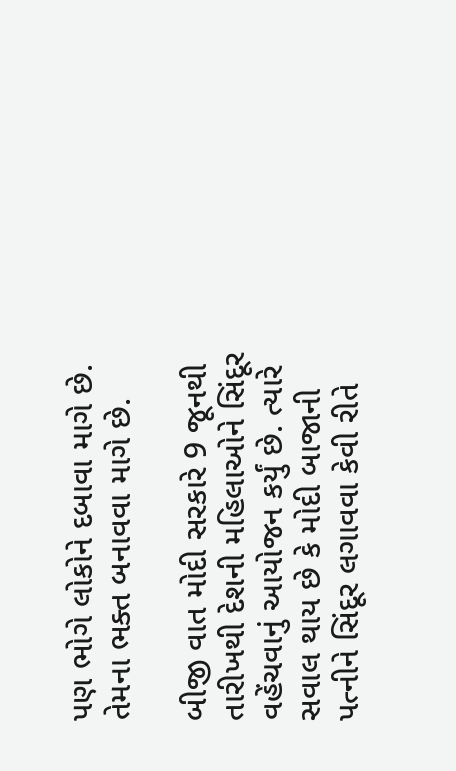પણ ભોગે લોકોને દબાવા માગે છે. તેમના ભક્ત બનાવવા માગે છે.

બીજી વાત મોદી સરકારે 9 જૂનથી તારીખથી દેશની મહિલાઓને સિંદૂર વહેંચવાનું આયોજન કર્યું છે. ત્યારે સવાલ થાય છે કે મોદી બાજાની પત્નીને સિંદૂર લગાવવા કેવી રીતે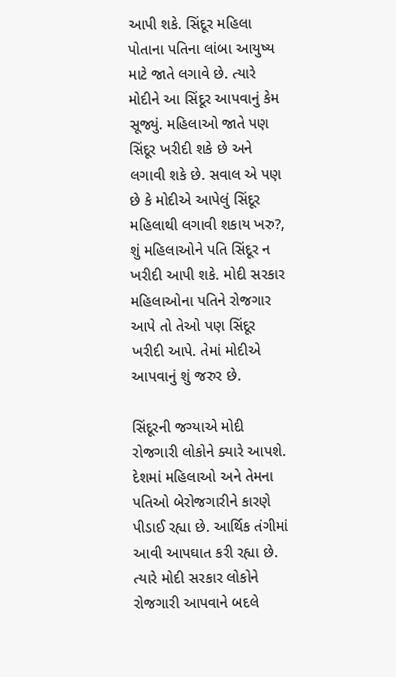આપી શકે. સિંદૂર મહિલા પોતાના પતિના લાંબા આયુષ્ય માટે જાતે લગાવે છે. ત્યારે મોદીને આ સિંદૂર આપવાનું કેમ સૂજ્યું. મહિલાઓ જાતે પણ સિંદૂર ખરીદી શકે છે અને લગાવી શકે છે. સવાલ એ પણ છે કે મોદીએ આપેલું સિંદૂર મહિલાથી લગાવી શકાય ખરુ?, શું મહિલાઓને પતિ સિંદૂર ન ખરીદી આપી શકે. મોદી સરકાર મહિલાઓના પતિને રોજગાર આપે તો તેઓ પણ સિંદૂર ખરીદી આપે. તેમાં મોદીએ આપવાનું શું જરુર છે.

સિંદૂરની જગ્યાએ મોદી રોજગારી લોકોને ક્યારે આપશે. દેશમાં મહિલાઓ અને તેમના પતિઓ બેરોજગારીને કારણે પીડાઈ રહ્યા છે. આર્થિક તંગીમાં આવી આપઘાત કરી રહ્યા છે. ત્યારે મોદી સરકાર લોકોને રોજગારી આપવાને બદલે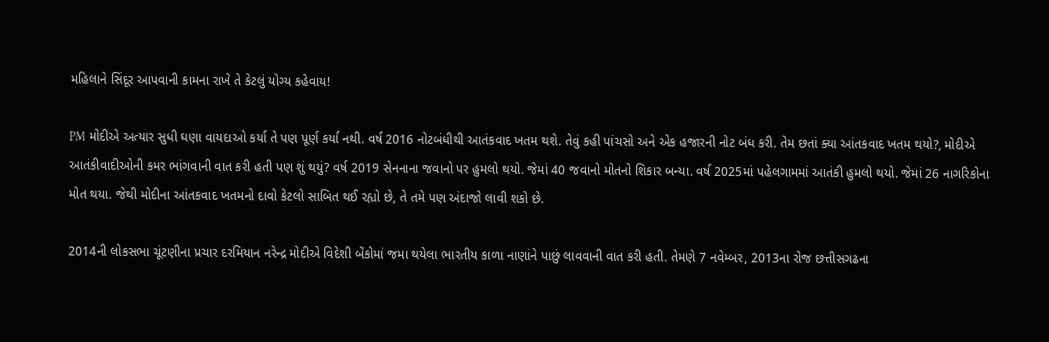મહિલાને સિંદૂર આપવાની કામના રાખે તે કેટલું યોગ્ય કહેવાય!

PM મોદીએ અત્યાર સુધી ઘણા વાયદાઓ કર્યા તે પણ પૂર્ણ કર્યા નથી. વર્ષ 2016 નોટબંધીથી આતંકવાદ ખતમ થશે. તેવું કહી પાંચસો અને એક હજારની નોટ બંધ કરી. તેમ છતાં ક્યા આંતકવાદ ખતમ થયો?, મોદીએ આતંકીવાદીઓની કમર ભાંગવાની વાત કરી હતી પણ શું થયું? વર્ષ 2019 સેનનાના જવાનો પર હુમલો થયો. જેમાં 40 જવાનો મોતનો શિકાર બન્યા. વર્ષ 2025માં પહેલગામમાં આતંકી હુમલો થયો. જેમાં 26 નાગરિકોના મોત થયા. જેથી મોદીના આંતકવાદ ખતમનો દાવો કેટલો સાબિત થઈ રહ્યો છે, તે તમે પણ અંદાજો લાવી શકો છે.

2014ની લોકસભા ચૂંટણીના પ્રચાર દરમિયાન નરેન્દ્ર મોદીએ વિદેશી બેંકોમાં જમા થયેલા ભારતીય કાળા નાણાંને પાછું લાવવાની વાત કરી હતી. તેમણે 7 નવેમ્બર, 2013ના રોજ છત્તીસગઢના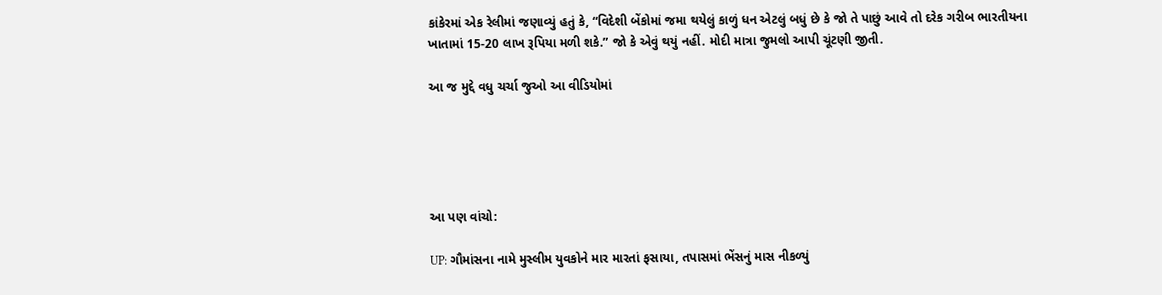કાંકેરમાં એક રેલીમાં જણાવ્યું હતું કે, “વિદેશી બેંકોમાં જમા થયેલું કાળું ધન એટલું બધું છે કે જો તે પાછું આવે તો દરેક ગરીબ ભારતીયના ખાતામાં 15-20 લાખ રૂપિયા મળી શકે.” જો કે એવું થયું નહીં. મોદી માત્રા જુમલો આપી ચૂંટણી જીતી.

આ જ મુદ્દે વધુ ચર્ચા જુઓ આ વીડિયોમાં





આ પણ વાંચો:

UP: ગૌમાંસના નામે મુસ્લીમ યુવકોને માર મારતાં ફસાયા, તપાસમાં ભેંસનું માસ નીકળ્યું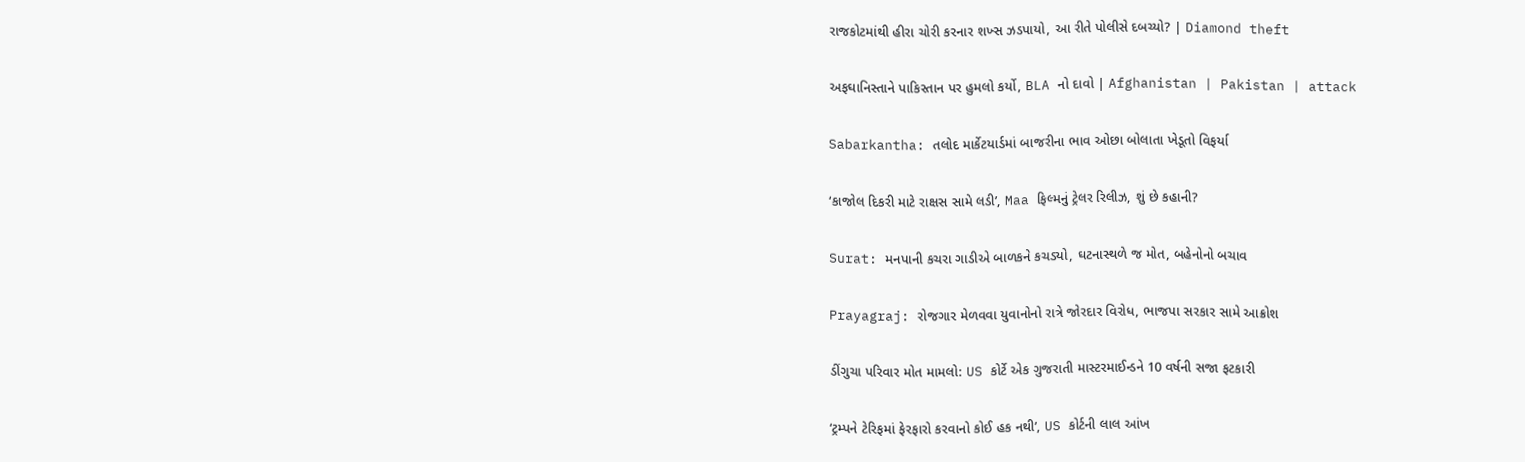રાજકોટમાંથી હીરા ચોરી કરનાર શખ્સ ઝડપાયો, આ રીતે પોલીસે દબચ્યો? | Diamond theft

અફઘાનિસ્તાને પાકિસ્તાન પર હુમલો કર્યો, BLA નો દાવો | Afghanistan | Pakistan | attack

Sabarkantha: તલોદ માર્કેટયાર્ડમાં બાજરીના ભાવ ઓછા બોલાતા ખેડૂતો વિફર્યા

‘કાજોલ દિકરી માટે રાક્ષસ સામે લડી’, Maa ફિલ્મનું ટ્રેલર રિલીઝ, શું છે કહાની?

Surat: મનપાની કચરા ગાડીએ બાળકને કચડ્યો, ઘટનાસ્થળે જ મોત, બહેનોનો બચાવ

Prayagraj: રોજગાર મેળવવા યુવાનોનો રાત્રે જોરદાર વિરોધ, ભાજપા સરકાર સામે આક્રોશ

ડીંગુચા પરિવાર મોત મામલો: US કોર્ટે એક ગુજરાતી માસ્ટરમાઈન્ડને 10 વર્ષની સજા ફટકારી

‘ટ્રમ્પને ટેરિફમાં ફેરફારો કરવાનો કોઈ હક નથી’, US કોર્ટની લાલ આંખ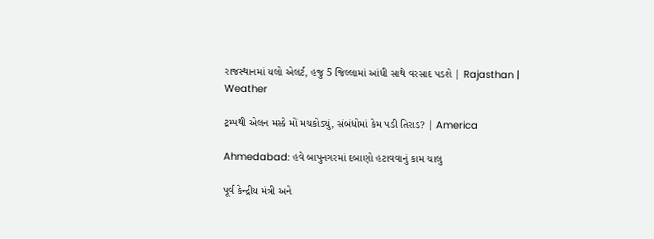રાજસ્થાનમાં યલો એલર્ટ, હજુ 5 જિલ્લામાં આંધી સાથે વરસાદ પડશે | Rajasthan | Weather

ટ્રમ્પથી એલન મસ્કે મોં મચકોડ્યું, સંબંધોમાં કેમ પડી તિરાડ? | America

Ahmedabad: હવે બાપુનગરમાં દબાણો હટાવવાનું કામ ચાલુ

પૂર્વ કેન્દ્રીય મંત્રી અને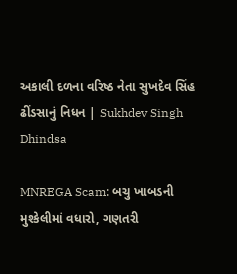અકાલી દળના વરિષ્ઠ નેતા સુખદેવ સિંહ ઢીંડસાનું નિધન | Sukhdev Singh Dhindsa

MNREGA Scam: બચુ ખાબડની મુશ્કેલીમાં વધારો, ગણતરી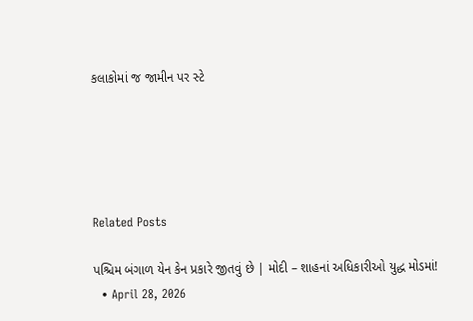કલાકોમાં જ જામીન પર સ્ટે





Related Posts

પશ્ચિમ બંગાળ યેન કેન પ્રકારે જીતવું છે | મોદી – શાહનાં અધિકારીઓ યુદ્ધ મોડમાં!
  • April 28, 2026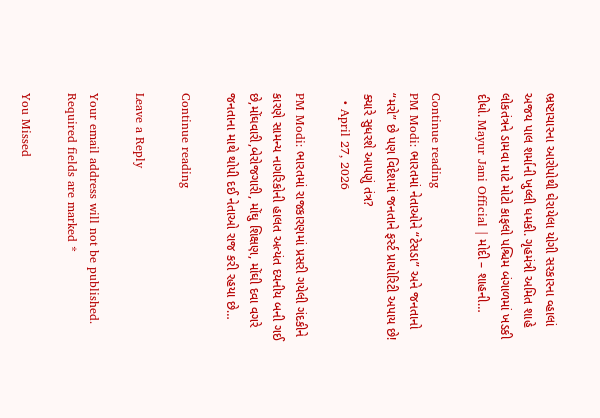ભ્રષ્ટાચારના આરોપોથી ઘેરાયેલા યોગી સરકારના વ્હાલાં અજય પાલ શર્માની ખુલ્લી ધમકી. ગૃહમંત્રી અમિત શાહે લોકતંત્રને ડામવા માટે મોટો કાફલો પશ્ચિમ બંગાળમાં ખડકી દીધો. Mayur Jani Official | મોદી – શાહની…

Continue reading
PM Modi: ભારતમાં નેતાઓને “ટેસડા” અને જનતાનો “મરો” છે પણ વિદેશમાં જનતાને ફર્સ્ટ પ્રાયોરિટી અપાય છે! ક્યારે સુધરશે આપણું તંત્ર?
  • April 27, 2026

PM Modi: ભારતમાં રાજકારણમાં પ્રસરી ગયેલી ગંદકીને કારણે સામન્ય નાગરિકોની હાલત અત્યંત દયનીય બની ગઈ છે,મોંઘવારી,બેરોજગારી, મોંઘુ શિક્ષણ, મોંઘી દવા વગરે જનતાના માથે થોપી દઈ નેતાઓ રાજ કરી રહયા છે…

Continue reading

Leave a Reply

Your email address will not be published. Required fields are marked *

You Missed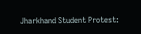Jharkhand Student Protest: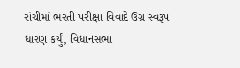રાંચીમાં ભરતી પરીક્ષા વિવાદે ઉગ્ર સ્વરૂપ ધારણ કર્યું, વિધાનસભા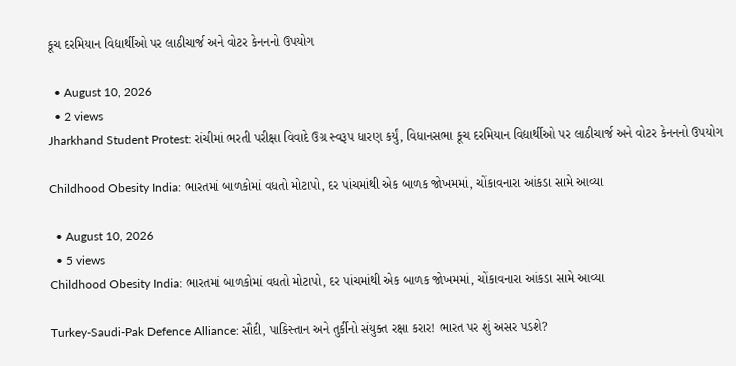કૂચ દરમિયાન વિદ્યાર્થીઓ પર લાઠીચાર્જ અને વોટર કેનનનો ઉપયોગ

  • August 10, 2026
  • 2 views
Jharkhand Student Protest: રાંચીમાં ભરતી પરીક્ષા વિવાદે ઉગ્ર સ્વરૂપ ધારણ કર્યું, વિધાનસભા કૂચ દરમિયાન વિદ્યાર્થીઓ પર લાઠીચાર્જ અને વોટર કેનનનો ઉપયોગ

Childhood Obesity India: ભારતમાં બાળકોમાં વધતો મોટાપો, દર પાંચમાંથી એક બાળક જોખમમાં, ચોંકાવનારા આંકડા સામે આવ્યા

  • August 10, 2026
  • 5 views
Childhood Obesity India: ભારતમાં બાળકોમાં વધતો મોટાપો, દર પાંચમાંથી એક બાળક જોખમમાં, ચોંકાવનારા આંકડા સામે આવ્યા

Turkey-Saudi-Pak Defence Alliance: સૌદી, પાકિસ્તાન અને તુર્કીનો સંયુક્ત રક્ષા કરાર! ભારત પર શું અસર પડશે?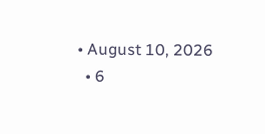• August 10, 2026
  • 6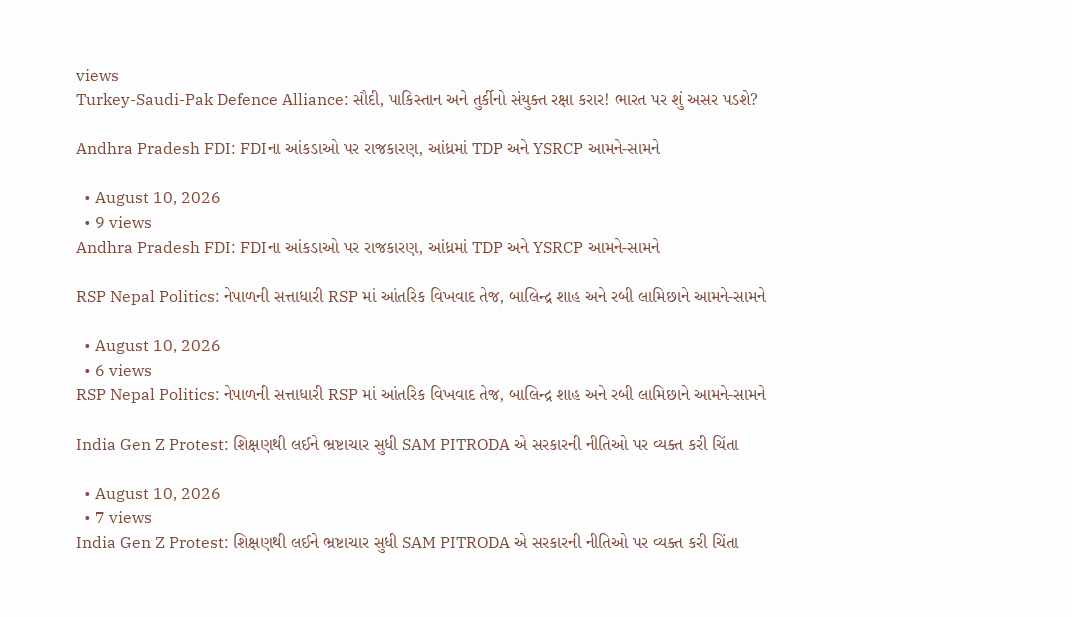views
Turkey-Saudi-Pak Defence Alliance: સૌદી, પાકિસ્તાન અને તુર્કીનો સંયુક્ત રક્ષા કરાર! ભારત પર શું અસર પડશે?

Andhra Pradesh FDI: FDIના આંકડાઓ પર રાજકારણ, આંધ્રમાં TDP અને YSRCP આમને-સામને

  • August 10, 2026
  • 9 views
Andhra Pradesh FDI: FDIના આંકડાઓ પર રાજકારણ, આંધ્રમાં TDP અને YSRCP આમને-સામને

RSP Nepal Politics: નેપાળની સત્તાધારી RSP માં આંતરિક વિખવાદ તેજ, બાલિન્દ્ર શાહ અને રબી લામિછાને આમને-સામને

  • August 10, 2026
  • 6 views
RSP Nepal Politics: નેપાળની સત્તાધારી RSP માં આંતરિક વિખવાદ તેજ, બાલિન્દ્ર શાહ અને રબી લામિછાને આમને-સામને

India Gen Z Protest: શિક્ષણથી લઈને ભ્રષ્ટાચાર સુધી SAM PITRODA એ સરકારની નીતિઓ પર વ્યક્ત કરી ચિંતા

  • August 10, 2026
  • 7 views
India Gen Z Protest: શિક્ષણથી લઈને ભ્રષ્ટાચાર સુધી SAM PITRODA એ સરકારની નીતિઓ પર વ્યક્ત કરી ચિંતા